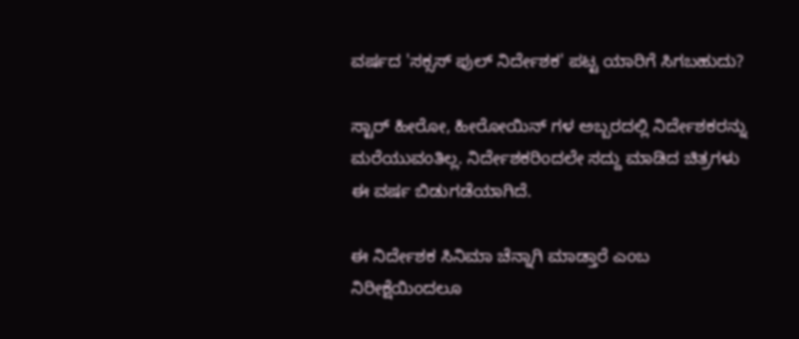ವರ್ಷದ 'ಸಕ್ಸಸ್ ಫುಲ್ ನಿರ್ದೇಶಕ' ಪಟ್ಟ ಯಾರಿಗೆ ಸಿಗಬಹುದು?

ಸ್ಟಾರ್ ಹೀರೋ, ಹೀರೋಯಿನ್ ಗಳ ಅಬ್ಬರದಲ್ಲಿ ನಿರ್ದೇಶಕರನ್ನು ಮರೆಯುವಂತಿಲ್ಲ. ನಿರ್ದೇಶಕರಿಂದಲೇ ಸದ್ದು ಮಾಡಿದ ಚಿತ್ರಗಳು ಈ ವರ್ಷ ಬಿಡುಗಡೆಯಾಗಿದೆ.

ಈ ನಿರ್ದೇಶಕ ಸಿನಿಮಾ ಚೆನ್ನಾಗಿ ಮಾಡ್ತಾರೆ ಎಂಬ ನಿರೀಕ್ಷೆಯಿಂದಲೂ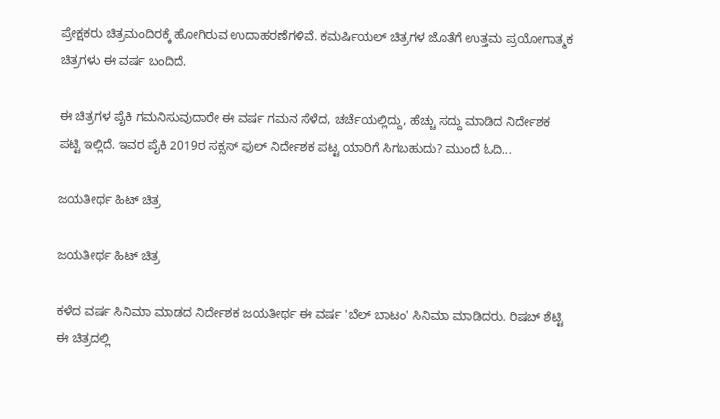ಪ್ರೇಕ್ಷಕರು ಚಿತ್ರಮಂದಿರಕ್ಕೆ ಹೋಗಿರುವ ಉದಾಹರಣೆಗಳಿವೆ. ಕಮರ್ಷಿಯಲ್ ಚಿತ್ರಗಳ ಜೊತೆಗೆ ಉತ್ತಮ ಪ್ರಯೋಗಾತ್ಮಕ ಚಿತ್ರಗಳು ಈ ವರ್ಷ ಬಂದಿದೆ.

ಈ ಚಿತ್ರಗಳ ಪೈಕಿ ಗಮನಿಸುವುದಾರೇ ಈ ವರ್ಷ ಗಮನ ಸೆಳೆದ, ಚರ್ಚೆಯಲ್ಲಿದ್ದು, ಹೆಚ್ಚು ಸದ್ದು ಮಾಡಿದ ನಿರ್ದೇಶಕ ಪಟ್ಟಿ ಇಲ್ಲಿದೆ. ಇವರ ಪೈಕಿ 2019ರ ಸಕ್ಸಸ್ ಫುಲ್ ನಿರ್ದೇಶಕ ಪಟ್ಟ ಯಾರಿಗೆ ಸಿಗಬಹುದು? ಮುಂದೆ ಓದಿ...

ಜಯತೀರ್ಥ ಹಿಟ್ ಚಿತ್ರ

ಜಯತೀರ್ಥ ಹಿಟ್ ಚಿತ್ರ

ಕಳೆದ ವರ್ಷ ಸಿನಿಮಾ ಮಾಡದ ನಿರ್ದೇಶಕ ಜಯತೀರ್ಥ ಈ ವರ್ಷ 'ಬೆಲ್ ಬಾಟಂ' ಸಿನಿಮಾ ಮಾಡಿದರು. ರಿಷಬ್ ಶೆಟ್ಟಿ ಈ ಚಿತ್ರದಲ್ಲಿ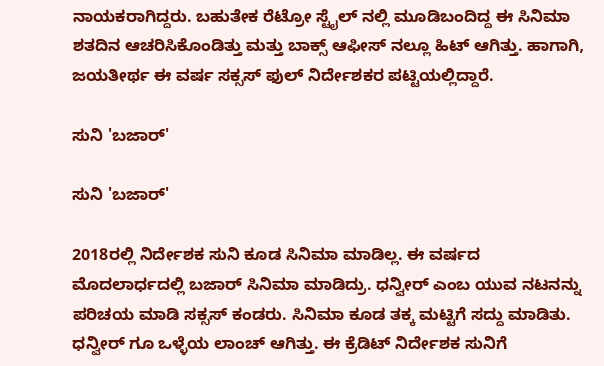ನಾಯಕರಾಗಿದ್ದರು. ಬಹುತೇಕ ರೆಟ್ರೋ ಸ್ಟೈಲ್ ನಲ್ಲಿ ಮೂಡಿಬಂದಿದ್ದ ಈ ಸಿನಿಮಾ ಶತದಿನ ಆಚರಿಸಿಕೊಂಡಿತ್ತು ಮತ್ತು ಬಾಕ್ಸ್ ಆಫೀಸ್ ನಲ್ಲೂ ಹಿಟ್ ಆಗಿತ್ತು. ಹಾಗಾಗಿ, ಜಯತೀರ್ಥ ಈ ವರ್ಷ ಸಕ್ಸಸ್ ಫುಲ್ ನಿರ್ದೇಶಕರ ಪಟ್ಟಿಯಲ್ಲಿದ್ದಾರೆ.

ಸುನಿ 'ಬಜಾರ್'

ಸುನಿ 'ಬಜಾರ್'

2018ರಲ್ಲಿ ನಿರ್ದೇಶಕ ಸುನಿ ಕೂಡ ಸಿನಿಮಾ ಮಾಡಿಲ್ಲ. ಈ ವರ್ಷದ ಮೊದಲಾರ್ಧದಲ್ಲಿ ಬಜಾರ್ ಸಿನಿಮಾ ಮಾಡಿದ್ರು. ಧನ್ವೀರ್ ಎಂಬ ಯುವ ನಟನನ್ನು ಪರಿಚಯ ಮಾಡಿ ಸಕ್ಸಸ್ ಕಂಡರು. ಸಿನಿಮಾ ಕೂಡ ತಕ್ಕ ಮಟ್ಟಿಗೆ ಸದ್ದು ಮಾಡಿತು. ಧನ್ವೀರ್ ಗೂ ಒಳ್ಳೆಯ ಲಾಂಚ್ ಆಗಿತ್ತು. ಈ ಕ್ರೆಡಿಟ್ ನಿರ್ದೇಶಕ ಸುನಿಗೆ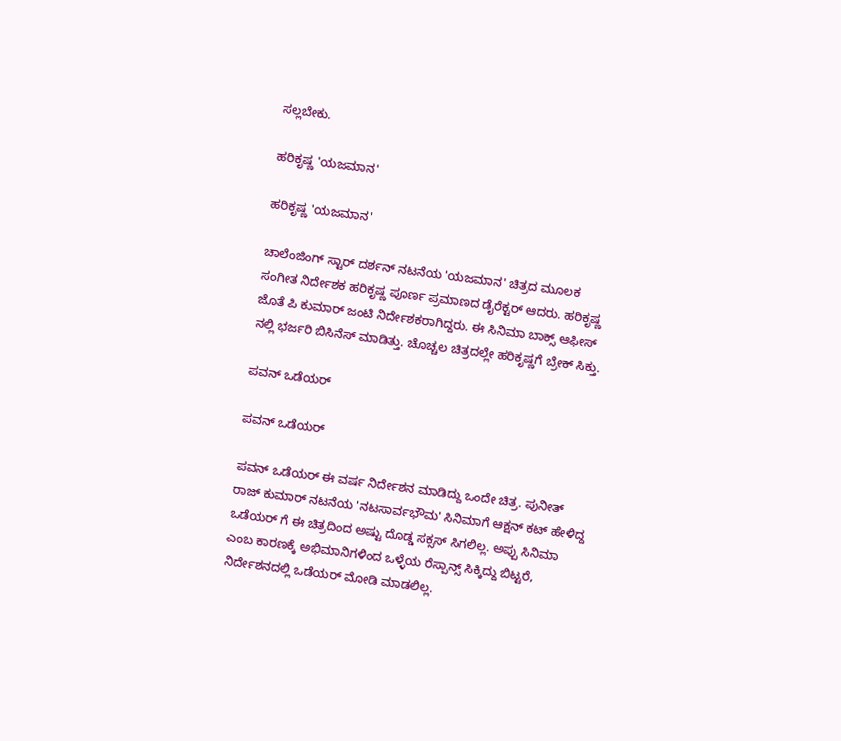ಸಲ್ಲಬೇಕು.

ಹರಿಕೃಷ್ಣ 'ಯಜಮಾನ'

ಹರಿಕೃಷ್ಣ 'ಯಜಮಾನ'

ಚಾಲೆಂಜಿಂಗ್ ಸ್ಟಾರ್ ದರ್ಶನ್ ನಟನೆಯ 'ಯಜಮಾನ' ಚಿತ್ರದ ಮೂಲಕ ಸಂಗೀತ ನಿರ್ದೇಶಕ ಹರಿಕೃಷ್ಣ ಪೂರ್ಣ ಪ್ರಮಾಣದ ಡೈರೆಕ್ಟರ್ ಆದರು. ಹರಿಕೃಷ್ಣ ಜೊತೆ ಪಿ ಕುಮಾರ್ ಜಂಟಿ ನಿರ್ದೇಶಕರಾಗಿದ್ದರು. ಈ ಸಿನಿಮಾ ಬಾಕ್ಸ್ ಆಫೀಸ್ ನಲ್ಲಿ ಭರ್ಜರಿ ಬಿಸಿನೆಸ್ ಮಾಡಿತ್ತು. ಚೊಚ್ಚಲ ಚಿತ್ರದಲ್ಲೇ ಹರಿಕೃಷ್ಣಗೆ ಬ್ರೇಕ್ ಸಿಕ್ತು.

ಪವನ್ ಒಡೆಯರ್

ಪವನ್ ಒಡೆಯರ್

ಪವನ್ ಒಡೆಯರ್ ಈ ವರ್ಷ ನಿರ್ದೇಶನ ಮಾಡಿದ್ದು ಒಂದೇ ಚಿತ್ರ. ಪುನೀತ್ ರಾಜ್ ಕುಮಾರ್ ನಟನೆಯ 'ನಟಸಾರ್ವಭೌಮ' ಸಿನಿಮಾಗೆ ಆಕ್ಷನ್ ಕಟ್ ಹೇಳಿದ್ದ ಒಡೆಯರ್ ಗೆ ಈ ಚಿತ್ರದಿಂದ ಅಷ್ಟು ದೊಡ್ಡ ಸಕ್ಸಸ್ ಸಿಗಲಿಲ್ಲ. ಅಪ್ಪು ಸಿನಿಮಾ ಎಂಬ ಕಾರಣಕ್ಕೆ ಅಭಿಮಾನಿಗಳಿಂದ ಒಳ್ಳೆಯ ರೆಸ್ಪಾನ್ಸ್ ಸಿಕ್ಕಿದ್ದು ಬಿಟ್ಟರೆ, ನಿರ್ದೇಶನದಲ್ಲಿ ಒಡೆಯರ್ ಮೋಡಿ ಮಾಡಲಿಲ್ಲ.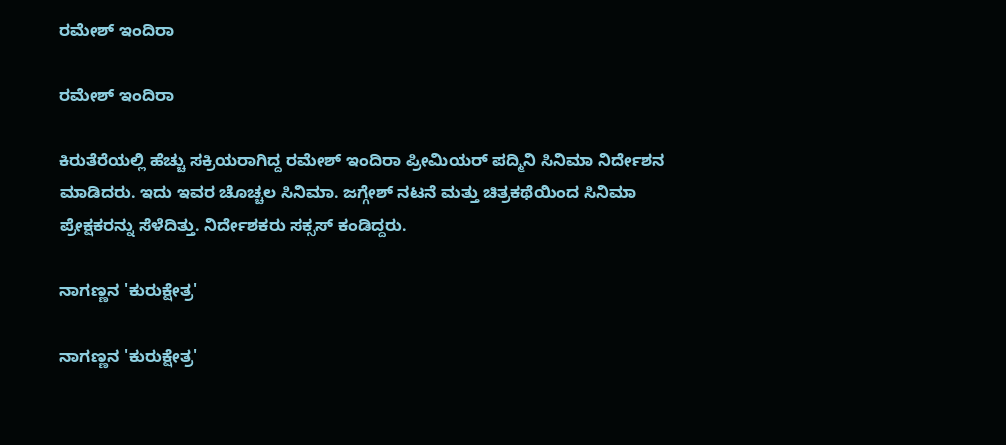ರಮೇಶ್ ಇಂದಿರಾ

ರಮೇಶ್ ಇಂದಿರಾ

ಕಿರುತೆರೆಯಲ್ಲಿ ಹೆಚ್ಚು ಸಕ್ರಿಯರಾಗಿದ್ದ ರಮೇಶ್ ಇಂದಿರಾ ಪ್ರೀಮಿಯರ್ ಪದ್ಮಿನಿ ಸಿನಿಮಾ ನಿರ್ದೇಶನ ಮಾಡಿದರು. ಇದು ಇವರ ಚೊಚ್ಚಲ ಸಿನಿಮಾ. ಜಗ್ಗೇಶ್ ನಟನೆ ಮತ್ತು ಚಿತ್ರಕಥೆಯಿಂದ ಸಿನಿಮಾ ಪ್ರೇಕ್ಷಕರನ್ನು ಸೆಳೆದಿತ್ತು. ನಿರ್ದೇಶಕರು ಸಕ್ಸಸ್ ಕಂಡಿದ್ದರು.

ನಾಗಣ್ಣನ 'ಕುರುಕ್ಷೇತ್ರ'

ನಾಗಣ್ಣನ 'ಕುರುಕ್ಷೇತ್ರ'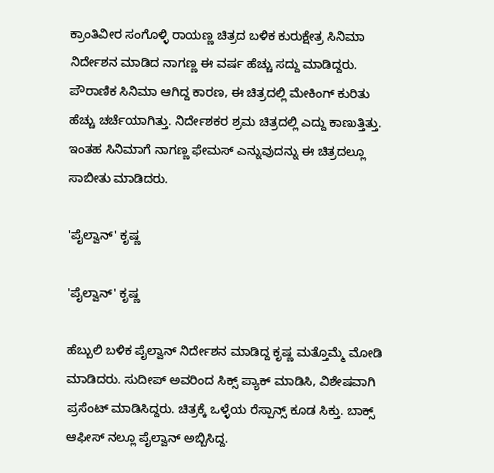ಕ್ರಾಂತಿವೀರ ಸಂಗೊಳ್ಳಿ ರಾಯಣ್ಣ ಚಿತ್ರದ ಬಳಿಕ ಕುರುಕ್ಷೇತ್ರ ಸಿನಿಮಾ ನಿರ್ದೇಶನ ಮಾಡಿದ ನಾಗಣ್ಣ ಈ ವರ್ಷ ಹೆಚ್ಚು ಸದ್ದು ಮಾಡಿದ್ದರು. ಪೌರಾಣಿಕ ಸಿನಿಮಾ ಆಗಿದ್ದ ಕಾರಣ, ಈ ಚಿತ್ರದಲ್ಲಿ ಮೇಕಿಂಗ್ ಕುರಿತು ಹೆಚ್ಚು ಚರ್ಚೆಯಾಗಿತ್ತು. ನಿರ್ದೇಶಕರ ಶ್ರಮ ಚಿತ್ರದಲ್ಲಿ ಎದ್ದು ಕಾಣುತ್ತಿತ್ತು. ಇಂತಹ ಸಿನಿಮಾಗೆ ನಾಗಣ್ಣ ಫೇಮಸ್ ಎನ್ನುವುದನ್ನು ಈ ಚಿತ್ರದಲ್ಲೂ ಸಾಬೀತು ಮಾಡಿದರು.

'ಪೈಲ್ವಾನ್' ಕೃಷ್ಣ

'ಪೈಲ್ವಾನ್' ಕೃಷ್ಣ

ಹೆಬ್ಬುಲಿ ಬಳಿಕ ಪೈಲ್ವಾನ್ ನಿರ್ದೇಶನ ಮಾಡಿದ್ದ ಕೃಷ್ಣ ಮತ್ತೊಮ್ಮೆ ಮೋಡಿ ಮಾಡಿದರು. ಸುದೀಪ್ ಅವರಿಂದ ಸಿಕ್ಸ್ ಪ್ಯಾಕ್ ಮಾಡಿಸಿ, ವಿಶೇಷವಾಗಿ ಪ್ರಸೆಂಟ್ ಮಾಡಿಸಿದ್ದರು. ಚಿತ್ರಕ್ಕೆ ಒಳ್ಳೆಯ ರೆಸ್ಪಾನ್ಸ್ ಕೂಡ ಸಿಕ್ತು. ಬಾಕ್ಸ್ ಆಫೀಸ್ ನಲ್ಲೂ ಪೈಲ್ವಾನ್ ಅಬ್ಬಿಸಿದ್ದ.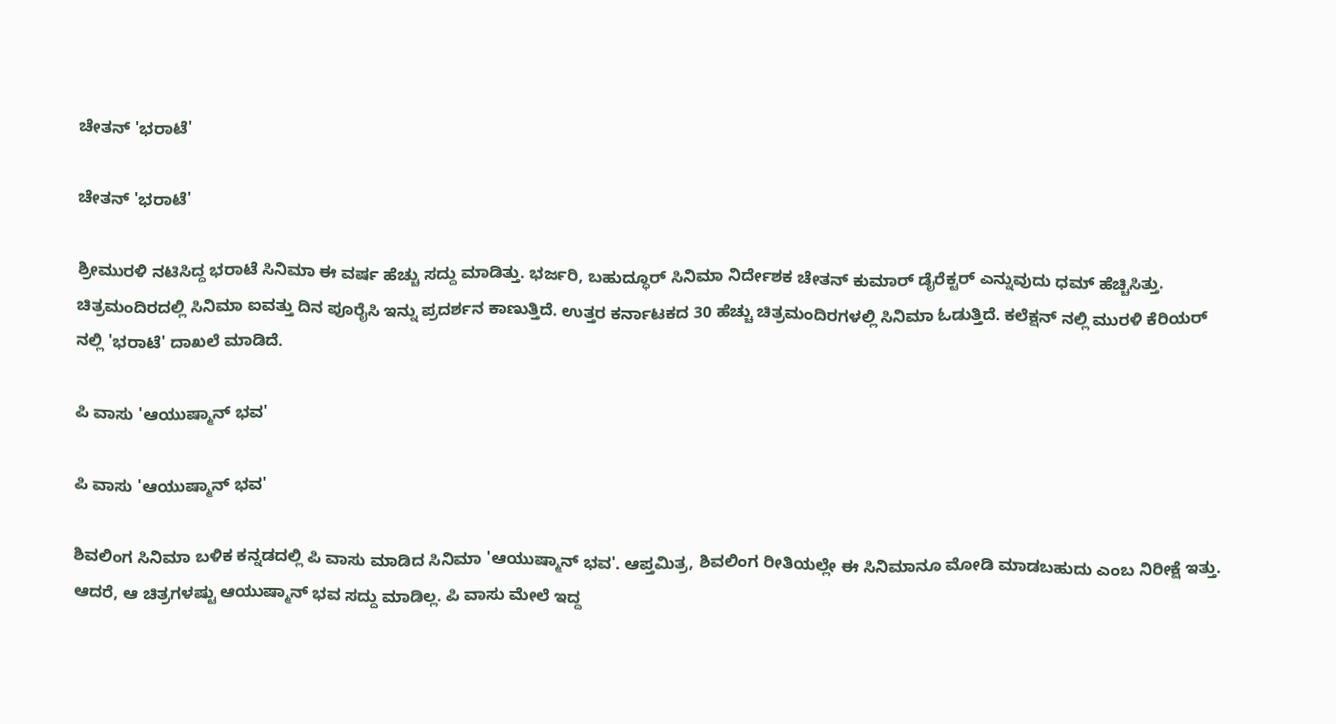ಚೇತನ್ 'ಭರಾಟೆ'

ಚೇತನ್ 'ಭರಾಟೆ'

ಶ್ರೀಮುರಳಿ ನಟಿಸಿದ್ದ ಭರಾಟೆ ಸಿನಿಮಾ ಈ ವರ್ಷ ಹೆಚ್ಚು ಸದ್ದು ಮಾಡಿತ್ತು. ಭರ್ಜರಿ, ಬಹುದ್ಧೂರ್ ಸಿನಿಮಾ ನಿರ್ದೇಶಕ ಚೇತನ್ ಕುಮಾರ್ ಡೈರೆಕ್ಟರ್ ಎನ್ನುವುದು ಧಮ್ ಹೆಚ್ಚಿಸಿತ್ತು. ಚಿತ್ರಮಂದಿರದಲ್ಲಿ ಸಿನಿಮಾ ಐವತ್ತು ದಿನ ಪೂರೈಸಿ ಇನ್ನು ಪ್ರದರ್ಶನ ಕಾಣುತ್ತಿದೆ. ಉತ್ತರ ಕರ್ನಾಟಕದ 30 ಹೆಚ್ಚು ಚಿತ್ರಮಂದಿರಗಳಲ್ಲಿ ಸಿನಿಮಾ ಓಡುತ್ತಿದೆ. ಕಲೆಕ್ಷನ್ ನಲ್ಲಿ ಮುರಳಿ ಕೆರಿಯರ್ ನಲ್ಲಿ 'ಭರಾಟೆ' ದಾಖಲೆ ಮಾಡಿದೆ.

ಪಿ ವಾಸು 'ಆಯುಷ್ಮಾನ್ ಭವ'

ಪಿ ವಾಸು 'ಆಯುಷ್ಮಾನ್ ಭವ'

ಶಿವಲಿಂಗ ಸಿನಿಮಾ ಬಳಿಕ ಕನ್ನಡದಲ್ಲಿ ಪಿ ವಾಸು ಮಾಡಿದ ಸಿನಿಮಾ 'ಆಯುಷ್ಮಾನ್ ಭವ'. ಆಪ್ತಮಿತ್ರ, ಶಿವಲಿಂಗ ರೀತಿಯಲ್ಲೇ ಈ ಸಿನಿಮಾನೂ ಮೋಡಿ ಮಾಡಬಹುದು ಎಂಬ ನಿರೀಕ್ಷೆ ಇತ್ತು. ಆದರೆ, ಆ ಚಿತ್ರಗಳಷ್ಟು ಆಯುಷ್ಮಾನ್ ಭವ ಸದ್ದು ಮಾಡಿಲ್ಲ. ಪಿ ವಾಸು ಮೇಲೆ ಇದ್ದ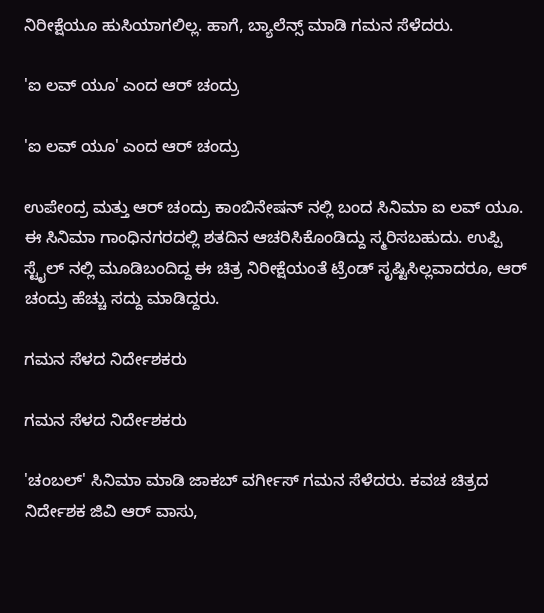ನಿರೀಕ್ಷೆಯೂ ಹುಸಿಯಾಗಲಿಲ್ಲ. ಹಾಗೆ, ಬ್ಯಾಲೆನ್ಸ್ ಮಾಡಿ ಗಮನ ಸೆಳೆದರು.

'ಐ ಲವ್ ಯೂ' ಎಂದ ಆರ್ ಚಂದ್ರು

'ಐ ಲವ್ ಯೂ' ಎಂದ ಆರ್ ಚಂದ್ರು

ಉಪೇಂದ್ರ ಮತ್ತು ಆರ್ ಚಂದ್ರು ಕಾಂಬಿನೇಷನ್ ನಲ್ಲಿ ಬಂದ ಸಿನಿಮಾ ಐ ಲವ್ ಯೂ. ಈ ಸಿನಿಮಾ ಗಾಂಧಿನಗರದಲ್ಲಿ ಶತದಿನ ಆಚರಿಸಿಕೊಂಡಿದ್ದು ಸ್ಮರಿಸಬಹುದು. ಉಪ್ಪಿ ಸ್ಟೈಲ್ ನಲ್ಲಿ ಮೂಡಿಬಂದಿದ್ದ ಈ ಚಿತ್ರ ನಿರೀಕ್ಷೆಯಂತೆ ಟ್ರೆಂಡ್ ಸೃಷ್ಟಿಸಿಲ್ಲವಾದರೂ, ಆರ್ ಚಂದ್ರು ಹೆಚ್ಚು ಸದ್ದು ಮಾಡಿದ್ದರು.

ಗಮನ ಸೆಳದ ನಿರ್ದೇಶಕರು

ಗಮನ ಸೆಳದ ನಿರ್ದೇಶಕರು

'ಚಂಬಲ್' ಸಿನಿಮಾ ಮಾಡಿ ಜಾಕಬ್ ವರ್ಗೀಸ್ ಗಮನ ಸೆಳೆದರು. ಕವಚ ಚಿತ್ರದ ನಿರ್ದೇಶಕ ಜಿವಿ ಆರ್ ವಾಸು,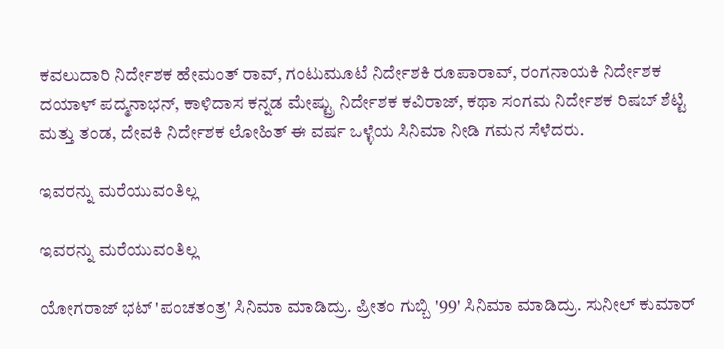ಕವಲುದಾರಿ ನಿರ್ದೇಶಕ ಹೇಮಂತ್ ರಾವ್, ಗಂಟುಮೂಟೆ ನಿರ್ದೇಶಕಿ ರೂಪಾರಾವ್, ರಂಗನಾಯಕಿ ನಿರ್ದೇಶಕ ದಯಾಳ್ ಪದ್ಮನಾಭನ್, ಕಾಳಿದಾಸ ಕನ್ನಡ ಮೇಷ್ಟ್ರು ನಿರ್ದೇಶಕ ಕವಿರಾಜ್, ಕಥಾ ಸಂಗಮ ನಿರ್ದೇಶಕ ರಿಷಬ್ ಶೆಟ್ಟಿ ಮತ್ತು ತಂಡ, ದೇವಕಿ ನಿರ್ದೇಶಕ ಲೋಹಿತ್ ಈ ವರ್ಷ ಒಳ್ಳೆಯ ಸಿನಿಮಾ ನೀಡಿ ಗಮನ ಸೆಳೆದರು.

ಇವರನ್ನು ಮರೆಯುವಂತಿಲ್ಲ

ಇವರನ್ನು ಮರೆಯುವಂತಿಲ್ಲ

ಯೋಗರಾಜ್ ಭಟ್ 'ಪಂಚತಂತ್ರ' ಸಿನಿಮಾ ಮಾಡಿದ್ರು. ಪ್ರೀತಂ ಗುಬ್ಬಿ '99' ಸಿನಿಮಾ ಮಾಡಿದ್ರು. ಸುನೀಲ್ ಕುಮಾರ್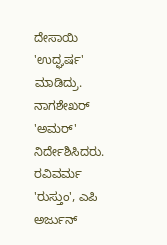ದೇಸಾಯಿ 'ಉದ್ಘರ್ಷ' ಮಾಡಿದ್ರು. ನಾಗಶೇಖರ್ 'ಅಮರ್' ನಿರ್ದೇಶಿಸಿದರು. ರವಿವರ್ಮ 'ರುಸ್ತುಂ', ಎಪಿ ಅರ್ಜುನ್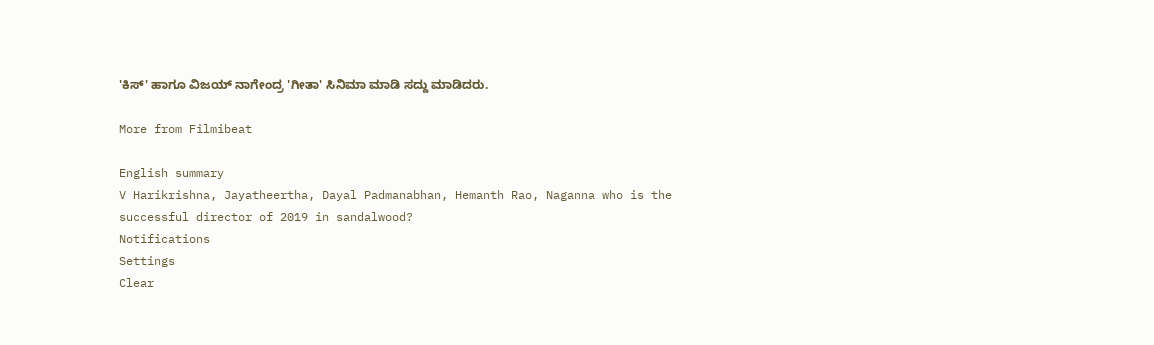'ಕಿಸ್' ಹಾಗೂ ವಿಜಯ್ ನಾಗೇಂದ್ರ 'ಗೀತಾ' ಸಿನಿಮಾ ಮಾಡಿ ಸದ್ದು ಮಾಡಿದರು.

More from Filmibeat

English summary
V Harikrishna, Jayatheertha, Dayal Padmanabhan, Hemanth Rao, Naganna who is the successful director of 2019 in sandalwood?
Notifications
Settings
Clear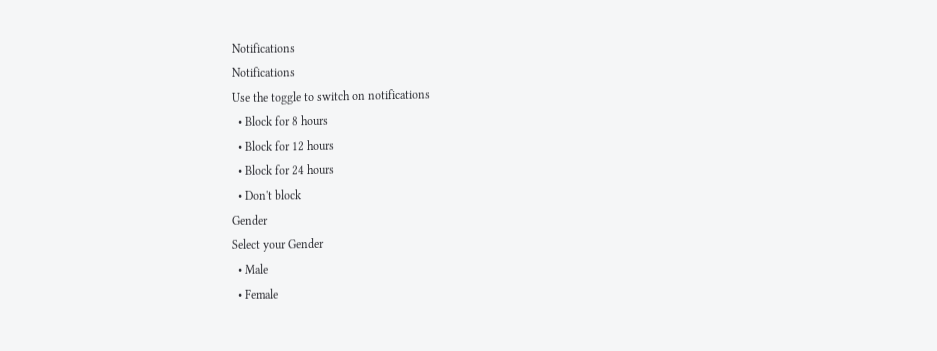Notifications
Notifications
Use the toggle to switch on notifications
  • Block for 8 hours
  • Block for 12 hours
  • Block for 24 hours
  • Don't block
Gender
Select your Gender
  • Male
  • Female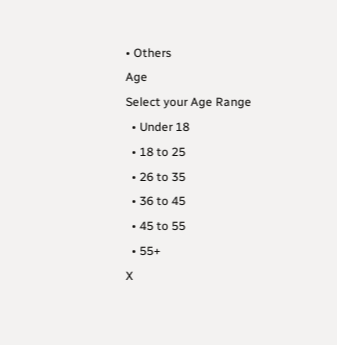• Others
Age
Select your Age Range
  • Under 18
  • 18 to 25
  • 26 to 35
  • 36 to 45
  • 45 to 55
  • 55+
X